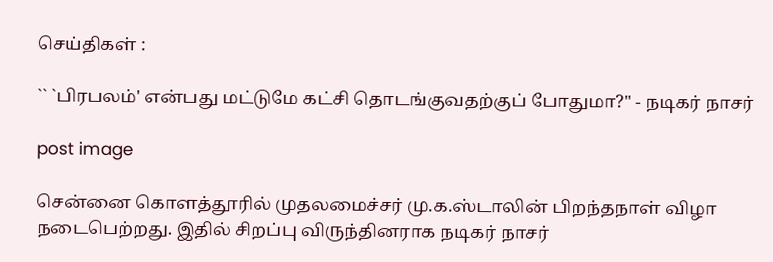செய்திகள் :

`` `பிரபலம்' என்பது மட்டுமே கட்சி தொடங்குவதற்குப் போதுமா?" - நடிகர் நாசர்

post image

சென்னை கொளத்தூரில் முதலமைச்சர் மு.க.ஸ்டாலின் பிறந்தநாள் விழா நடைபெற்றது. இதில் சிறப்பு விருந்தினராக நடிகர் நாசர்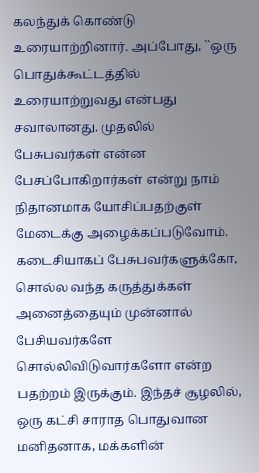கலந்துக் கொண்டு உரையாற்றினார். அப்போது, ``ஒரு பொதுக்கூட்டத்தில் உரையாற்றுவது என்பது சவாலானது. முதலில் பேசுபவர்கள் என்ன பேசப்போகிறார்கள் என்று நாம் நிதானமாக யோசிப்பதற்குள் மேடைக்கு அழைக்கப்படுவோம். கடைசியாகப் பேசுபவர்களுக்கோ, சொல்ல வந்த கருத்துக்கள் அனைத்தையும் முன்னால் பேசியவர்களே சொல்லிவிடுவார்களோ என்ற பதற்றம் இருக்கும். இந்தச் சூழலில், ஒரு கட்சி சாராத பொதுவான மனிதனாக, மக்களின்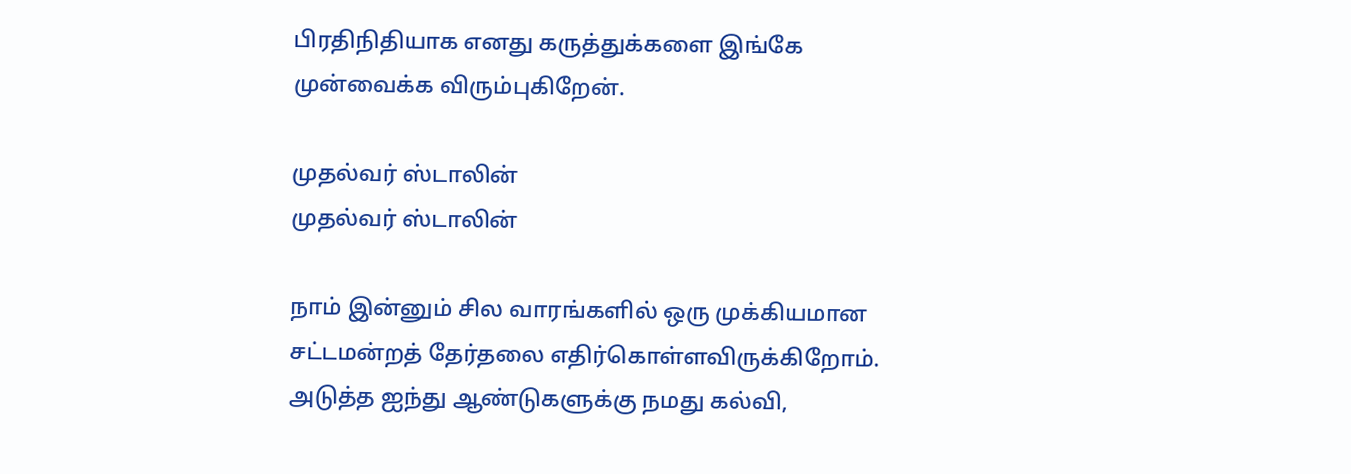பிரதிநிதியாக எனது கருத்துக்களை இங்கே முன்வைக்க விரும்புகிறேன்.

முதல்வர் ஸ்டாலின்
முதல்வர் ஸ்டாலின்

நாம் இன்னும் சில வாரங்களில் ஒரு முக்கியமான சட்டமன்றத் தேர்தலை எதிர்கொள்ளவிருக்கிறோம். அடுத்த ஐந்து ஆண்டுகளுக்கு நமது கல்வி,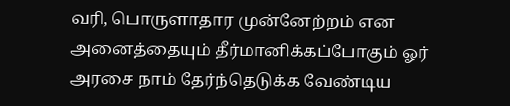வரி, பொருளாதார முன்னேற்றம் என அனைத்தையும் தீர்மானிக்கப்போகும் ஓர் அரசை நாம் தேர்ந்தெடுக்க வேண்டிய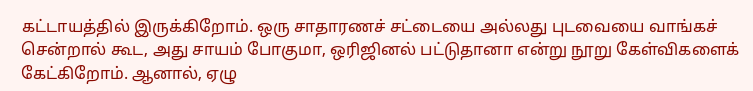கட்டாயத்தில் இருக்கிறோம். ஒரு சாதாரணச் சட்டையை அல்லது புடவையை வாங்கச் சென்றால் கூட, அது சாயம் போகுமா, ஒரிஜினல் பட்டுதானா என்று நூறு கேள்விகளைக் கேட்கிறோம். ஆனால், ஏழு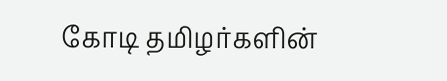கோடி தமிழர்களின்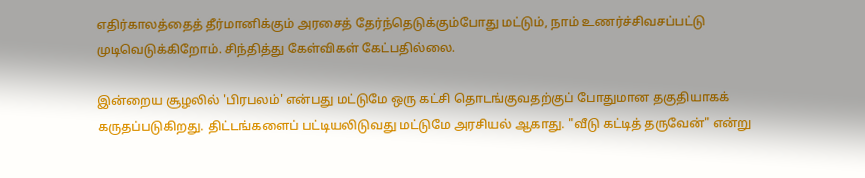எதிர்காலத்தைத் தீர்மானிக்கும் அரசைத் தேர்ந்தெடுக்கும்போது மட்டும், நாம் உணர்ச்சிவசப்பட்டு முடிவெடுக்கிறோம். சிந்தித்து கேள்விகள் கேட்பதில்லை.

இன்றைய சூழலில் 'பிரபலம்' என்பது மட்டுமே ஒரு கட்சி தொடங்குவதற்குப் போதுமான தகுதியாகக் கருதப்படுகிறது. திட்டங்களைப் பட்டியலிடுவது மட்டுமே அரசியல் ஆகாது. "வீடு கட்டித் தருவேன்" என்று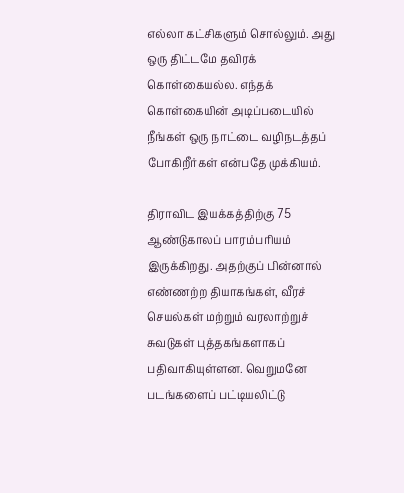எல்லா கட்சிகளும் சொல்லும். அது ஒரு திட்டமே தவிரக் கொள்கையல்ல. எந்தக் கொள்கையின் அடிப்படையில் நீங்கள் ஒரு நாட்டை வழிநடத்தப் போகிறீர்கள் என்பதே முக்கியம்.

திராவிட இயக்கத்திற்கு 75 ஆண்டுகாலப் பாரம்பரியம் இருக்கிறது. அதற்குப் பின்னால் எண்ணற்ற தியாகங்கள், வீரச் செயல்கள் மற்றும் வரலாற்றுச் சுவடுகள் புத்தகங்களாகப் பதிவாகியுள்ளன. வெறுமனே படங்களைப் பட்டியலிட்டு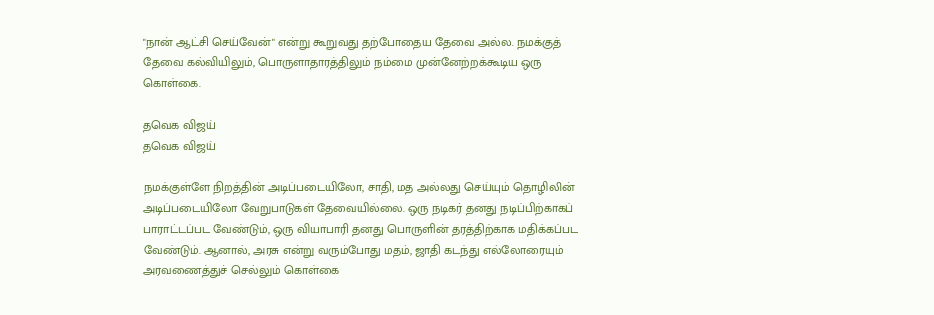"நான் ஆட்சி செய்வேன்" என்று கூறுவது தற்போதைய தேவை அல்ல. நமக்குத் தேவை கல்வியிலும், பொருளாதாரத்திலும் நம்மை முன்னேற்றக்கூடிய ஒரு கொள்கை.

தவெக விஜய்
தவெக விஜய்

நமக்குள்ளே நிறத்தின் அடிப்படையிலோ, சாதி, மத அல்லது செய்யும் தொழிலின் அடிப்படையிலோ வேறுபாடுகள் தேவையில்லை. ஒரு நடிகர் தனது நடிப்பிற்காகப் பாராட்டப்பட வேண்டும், ஒரு வியாபாரி தனது பொருளின் தரத்திற்காக மதிக்கப்பட வேண்டும். ஆனால், அரசு என்று வரும்போது மதம், ஜாதி கடந்து எல்லோரையும் அரவணைத்துச் செல்லும் கொள்கை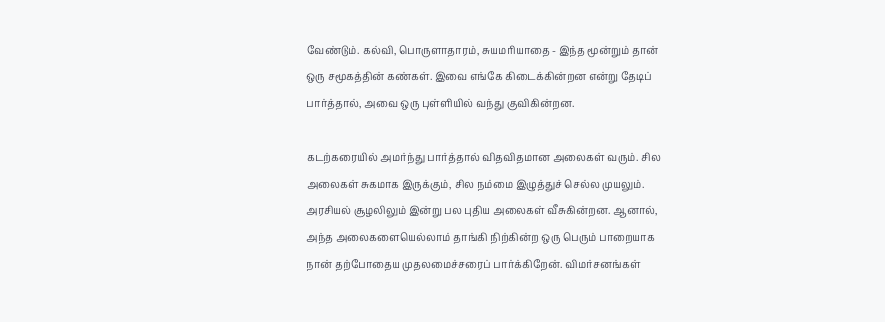வேண்டும். கல்வி, பொருளாதாரம், சுயமரியாதை - இந்த மூன்றும் தான் ஒரு சமூகத்தின் கண்கள். இவை எங்கே கிடைக்கின்றன என்று தேடிப் பார்த்தால், அவை ஒரு புள்ளியில் வந்து குவிகின்றன.

கடற்கரையில் அமர்ந்து பார்த்தால் விதவிதமான அலைகள் வரும். சில அலைகள் சுகமாக இருக்கும், சில நம்மை இழுத்துச் செல்ல முயலும். அரசியல் சூழலிலும் இன்று பல புதிய அலைகள் வீசுகின்றன. ஆனால், அந்த அலைகளையெல்லாம் தாங்கி நிற்கின்ற ஒரு பெரும் பாறையாக நான் தற்போதைய முதலமைச்சரைப் பார்க்கிறேன். விமர்சனங்கள்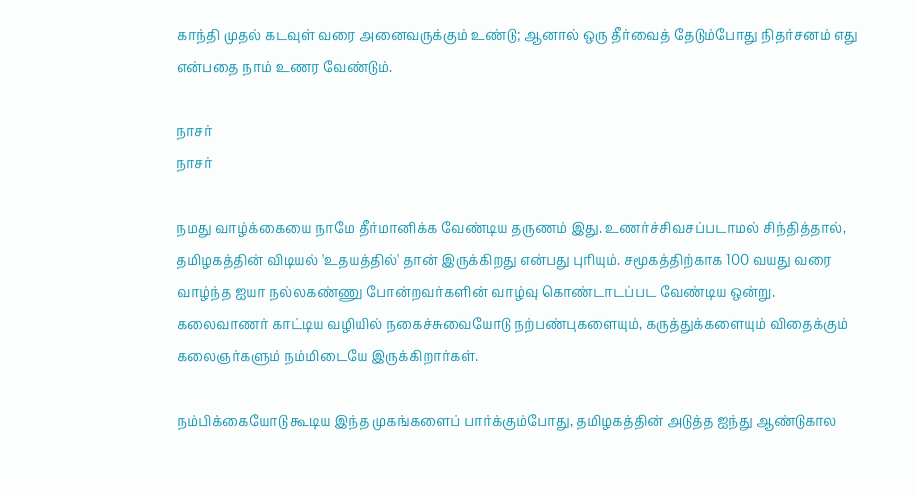காந்தி முதல் கடவுள் வரை அனைவருக்கும் உண்டு; ஆனால் ஒரு தீர்வைத் தேடும்போது நிதர்சனம் எது என்பதை நாம் உணர வேண்டும்.

நாசர்
நாசர்

நமது வாழ்க்கையை நாமே தீர்மானிக்க வேண்டிய தருணம் இது. உணர்ச்சிவசப்படாமல் சிந்தித்தால், தமிழகத்தின் விடியல் 'உதயத்தில்' தான் இருக்கிறது என்பது புரியும். சமூகத்திற்காக 100 வயது வரை வாழ்ந்த ஐயா நல்லகண்ணு போன்றவர்களின் வாழ்வு கொண்டாடப்பட வேண்டிய ஒன்று. கலைவாணர் காட்டிய வழியில் நகைச்சுவையோடு நற்பண்புகளையும், கருத்துக்களையும் விதைக்கும் கலைஞர்களும் நம்மிடையே இருக்கிறார்கள்.

நம்பிக்கையோடு கூடிய இந்த முகங்களைப் பார்க்கும்போது, தமிழகத்தின் அடுத்த ஐந்து ஆண்டுகால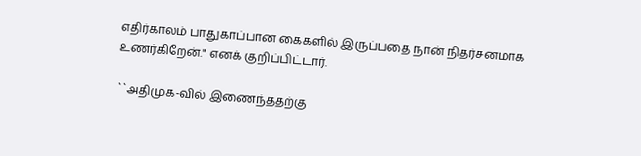எதிர்காலம் பாதுகாப்பான கைகளில் இருப்பதை நான் நிதர்சனமாக உணர்கிறேன்." எனக் குறிப்பிட்டார்.

``அதிமுக-வில் இணைந்ததற்கு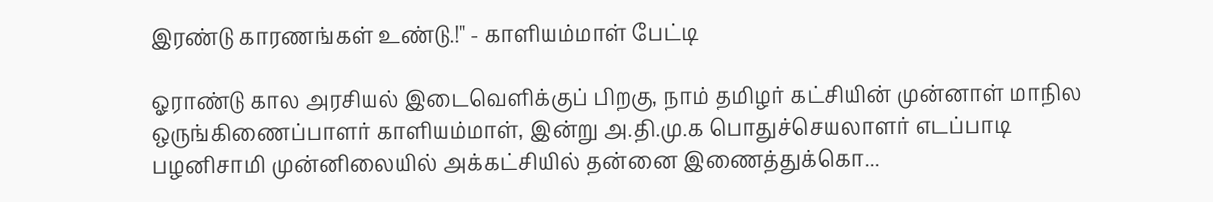இரண்டு காரணங்கள் உண்டு.!" - காளியம்மாள் பேட்டி

ஓராண்டு கால அரசியல் இடைவெளிக்குப் பிறகு, நாம் தமிழர் கட்சியின் முன்னாள் மாநில ஒருங்கிணைப்பாளர் காளியம்மாள், இன்று அ.தி.மு.க பொதுச்செயலாளர் எடப்பாடி பழனிசாமி முன்னிலையில் அக்கட்சியில் தன்னை இணைத்துக்கொ...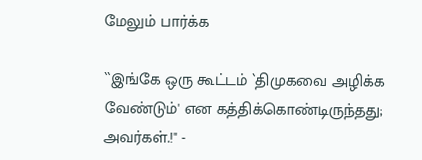மேலும் பார்க்க

``இங்கே ஒரு கூட்டம் `திமுகவை அழிக்க வேண்டும்' என கத்திக்கொண்டிருந்தது; அவர்கள்.!" -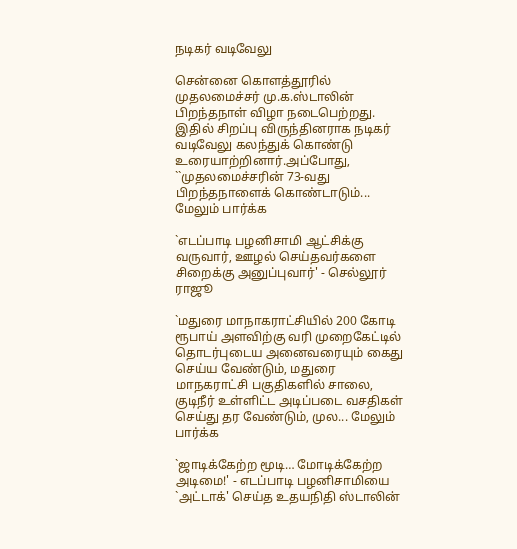நடிகர் வடிவேலு

சென்னை கொளத்தூரில் முதலமைச்சர் மு.க.ஸ்டாலின் பிறந்தநாள் விழா நடைபெற்றது. இதில் சிறப்பு விருந்தினராக நடிகர் வடிவேலு கலந்துக் கொண்டு உரையாற்றினார்.அப்போது, ``முதலமைச்சரின் 73-வது பிறந்தநாளைக் கொண்டாடும்... மேலும் பார்க்க

`எடப்பாடி பழனிசாமி ஆட்சிக்கு வருவார், ஊழல் செய்தவர்களை சிறைக்கு அனுப்புவார்' - செல்லூர் ராஜூ

`மதுரை மாநாகராட்சியில் 200 கோடி ரூபாய் அளவிற்கு வரி முறைகேட்டில் தொடர்புடைய அனைவரையும் கைது செய்ய வேண்டும், மதுரை மாநகராட்சி பகுதிகளில் சாலை, குடிநீர் உள்ளிட்ட அடிப்படை வசதிகள் செய்து தர வேண்டும், முல... மேலும் பார்க்க

`ஜாடிக்கேற்ற மூடி… மோடிக்கேற்ற அடிமை!' - எடப்பாடி பழனிசாமியை `அட்டாக்' செய்த உதயநிதி ஸ்டாலின்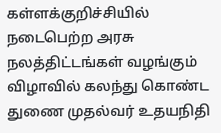கள்ளக்குறிச்சியில் நடைபெற்ற அரசு நலத்திட்டங்கள் வழங்கும் விழாவில் கலந்து கொண்ட துணை முதல்வர் உதயநிதி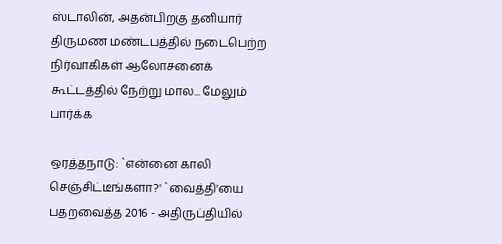ஸ்டாலின், அதன்பிறகு தனியார் திருமண மண்டபத்தில் நடைபெற்ற நிர்வாகிகள் ஆலோசனைக் கூட்டத்தில் நேற்று மால... மேலும் பார்க்க

ஒரத்தநாடு: `என்னை காலி செஞ்சிட்டீங்களா?' `வைத்தி'யை பதறவைத்த 2016 - அதிருப்தியில்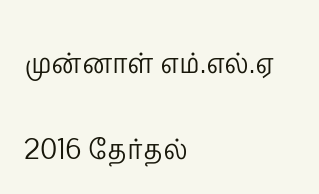முன்னாள் எம்.எல்.ஏ

2016 தேர்தல்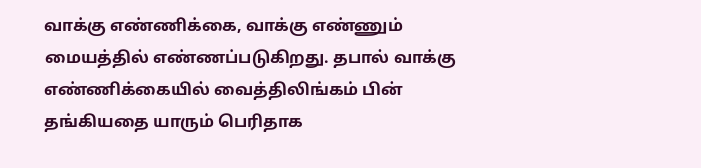வாக்கு எண்ணிக்கை, வாக்கு எண்ணும் மையத்தில் எண்ணப்படுகிறது. தபால் வாக்கு எண்ணிக்கையில் வைத்திலிங்கம் பின் தங்கியதை யாரும் பெரிதாக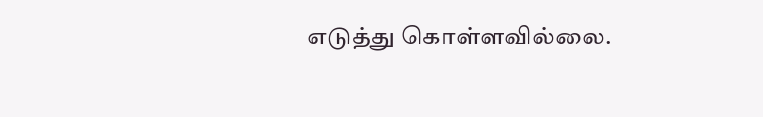எடுத்து கொள்ளவில்லை.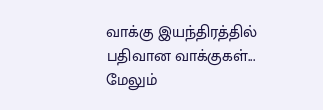வாக்கு இயந்திரத்தில் பதிவான வாக்குகள்... மேலும்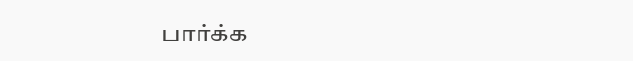பார்க்க